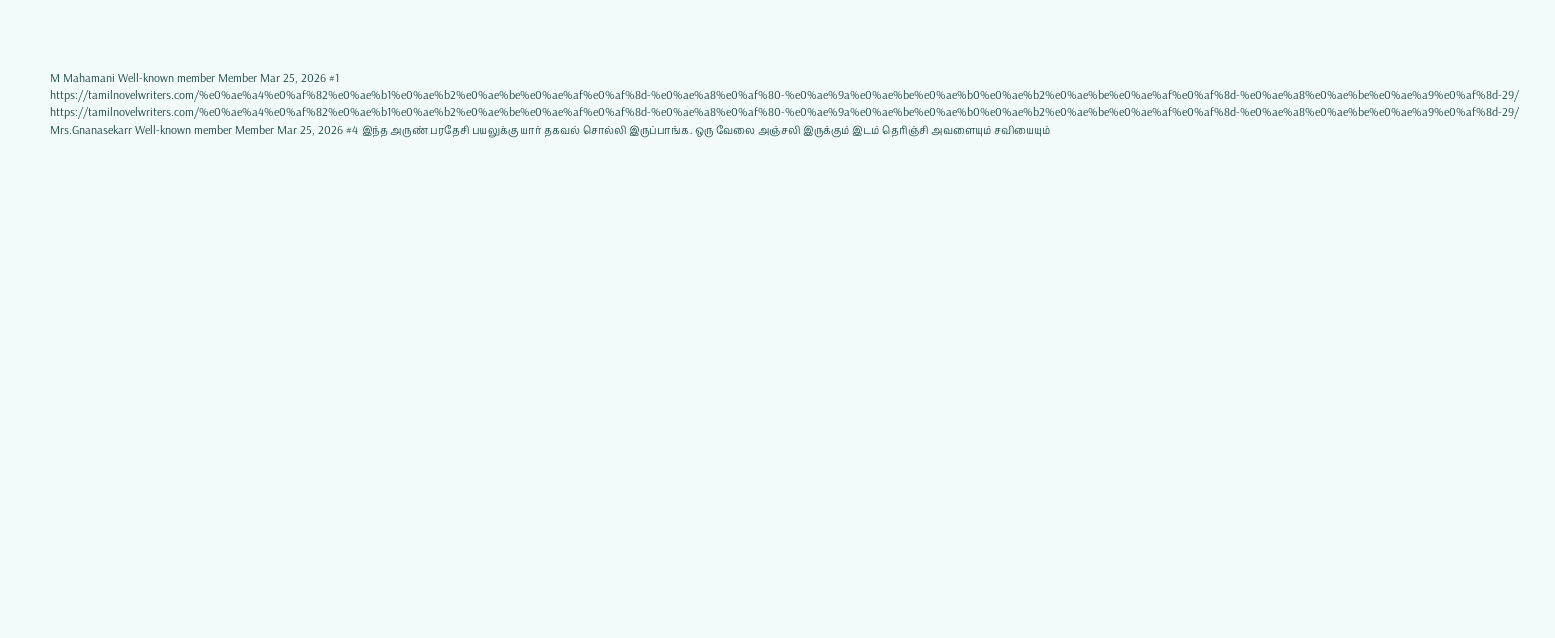M Mahamani Well-known member Member Mar 25, 2026 #1 https://tamilnovelwriters.com/%e0%ae%a4%e0%af%82%e0%ae%b1%e0%ae%b2%e0%ae%be%e0%ae%af%e0%af%8d-%e0%ae%a8%e0%af%80-%e0%ae%9a%e0%ae%be%e0%ae%b0%e0%ae%b2%e0%ae%be%e0%ae%af%e0%af%8d-%e0%ae%a8%e0%ae%be%e0%ae%a9%e0%af%8d-29/
https://tamilnovelwriters.com/%e0%ae%a4%e0%af%82%e0%ae%b1%e0%ae%b2%e0%ae%be%e0%ae%af%e0%af%8d-%e0%ae%a8%e0%af%80-%e0%ae%9a%e0%ae%be%e0%ae%b0%e0%ae%b2%e0%ae%be%e0%ae%af%e0%af%8d-%e0%ae%a8%e0%ae%be%e0%ae%a9%e0%af%8d-29/
Mrs.Gnanasekarr Well-known member Member Mar 25, 2026 #4 இந்த அருண் பரதேசி பயலுக்கு யார் தகவல் சொல்லி இருப்பாங்க. ஒரு வேலை அஞ்சலி இருக்கும் இடம் தெரிஞ்சி அவளையும் சவியையும்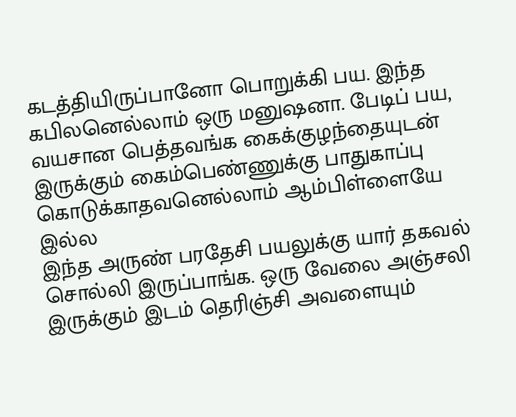கடத்தியிருப்பானோ பொறுக்கி பய. இந்த கபிலனெல்லாம் ஒரு மனுஷனா. பேடிப் பய, வயசான பெத்தவங்க கைக்குழந்தையுடன் இருக்கும் கைம்பெண்ணுக்கு பாதுகாப்பு கொடுக்காதவனெல்லாம் ஆம்பிள்ளையே இல்ல
இந்த அருண் பரதேசி பயலுக்கு யார் தகவல் சொல்லி இருப்பாங்க. ஒரு வேலை அஞ்சலி இருக்கும் இடம் தெரிஞ்சி அவளையும்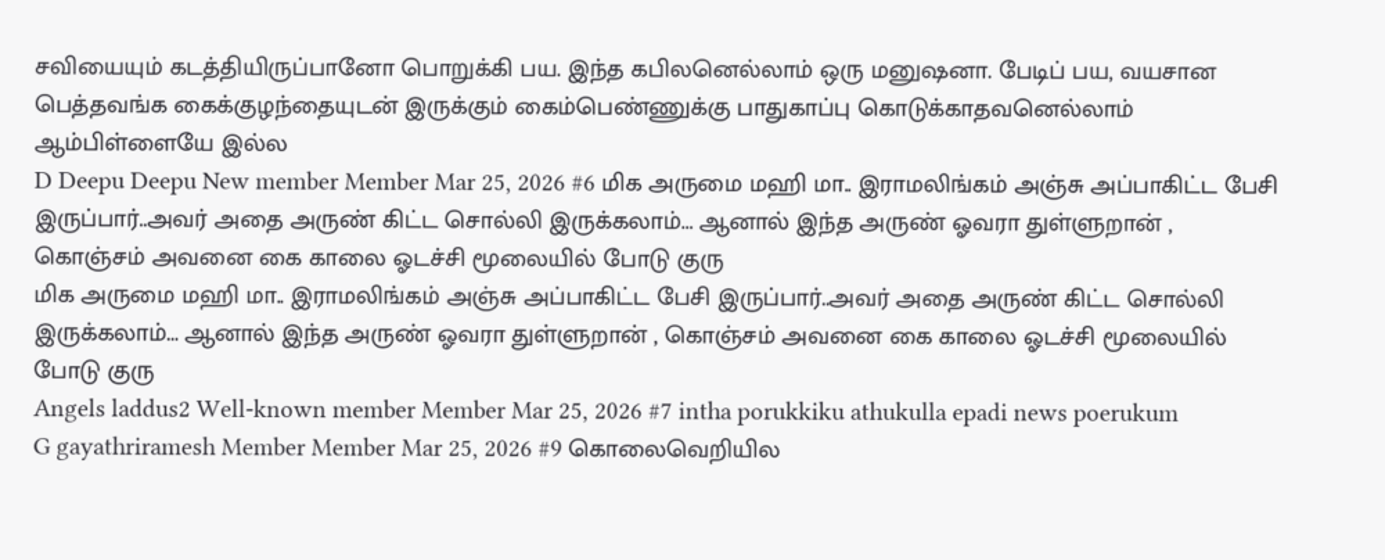சவியையும் கடத்தியிருப்பானோ பொறுக்கி பய. இந்த கபிலனெல்லாம் ஒரு மனுஷனா. பேடிப் பய, வயசான பெத்தவங்க கைக்குழந்தையுடன் இருக்கும் கைம்பெண்ணுக்கு பாதுகாப்பு கொடுக்காதவனெல்லாம் ஆம்பிள்ளையே இல்ல
D Deepu Deepu New member Member Mar 25, 2026 #6 மிக அருமை மஹி மா.. இராமலிங்கம் அஞ்சு அப்பாகிட்ட பேசி இருப்பார்..அவர் அதை அருண் கிட்ட சொல்லி இருக்கலாம்... ஆனால் இந்த அருண் ஓவரா துள்ளுறான் , கொஞ்சம் அவனை கை காலை ஓடச்சி மூலையில் போடு குரு
மிக அருமை மஹி மா.. இராமலிங்கம் அஞ்சு அப்பாகிட்ட பேசி இருப்பார்..அவர் அதை அருண் கிட்ட சொல்லி இருக்கலாம்... ஆனால் இந்த அருண் ஓவரா துள்ளுறான் , கொஞ்சம் அவனை கை காலை ஓடச்சி மூலையில் போடு குரு
Angels laddus2 Well-known member Member Mar 25, 2026 #7 intha porukkiku athukulla epadi news poerukum
G gayathriramesh Member Member Mar 25, 2026 #9 கொலைவெறியில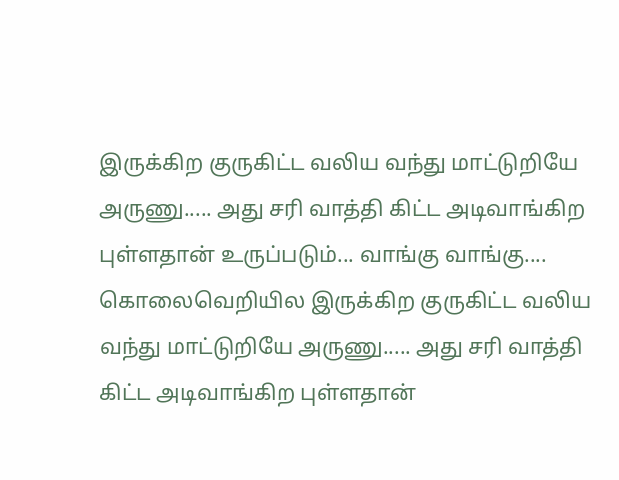இருக்கிற குருகிட்ட வலிய வந்து மாட்டுறியே அருணு..... அது சரி வாத்தி கிட்ட அடிவாங்கிற புள்ளதான் உருப்படும்... வாங்கு வாங்கு....
கொலைவெறியில இருக்கிற குருகிட்ட வலிய வந்து மாட்டுறியே அருணு..... அது சரி வாத்தி கிட்ட அடிவாங்கிற புள்ளதான்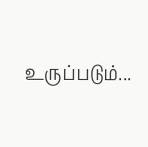உருப்படும்...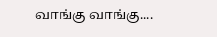வாங்கு வாங்கு....